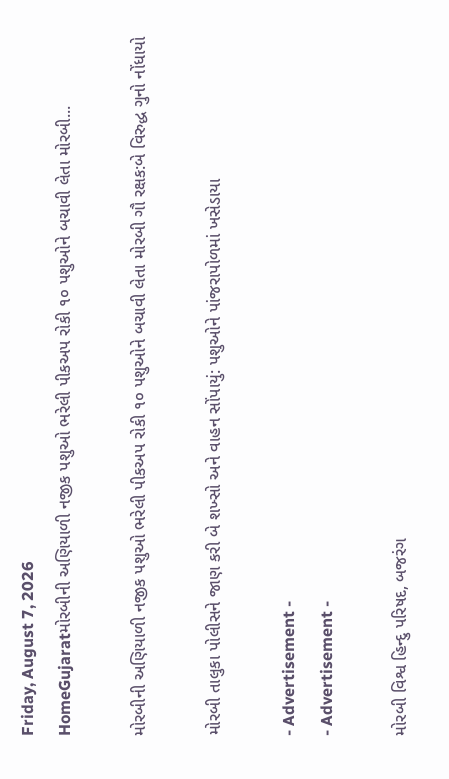Friday, August 7, 2026
HomeGujaratમોરબીની અણિયાળી નજીક પશુઓ ભરેલી પીકઅપ રોકી ૧૦ પશુઓને બચાવી લેતા મોરબી...

મોરબીની અણિયાળી નજીક પશુઓ ભરેલી પીકઅપ રોકી ૧૦ પશુઓને બચાવી લેતા મોરબી ગૌ રક્ષક:બે વિરુદ્ધ ગુનો નોંધાયો

મોરબી તાલુકા પોલીસને જાણ કરી બે શખ્સો અને વાહન સોંપાયું: પશુઓને પાંજરાપોળમાં ખસેડાયા

- Advertisement -
- Advertisement -

મોરબી વિશ્વ હિન્દુ પરિષદ, બજરંગ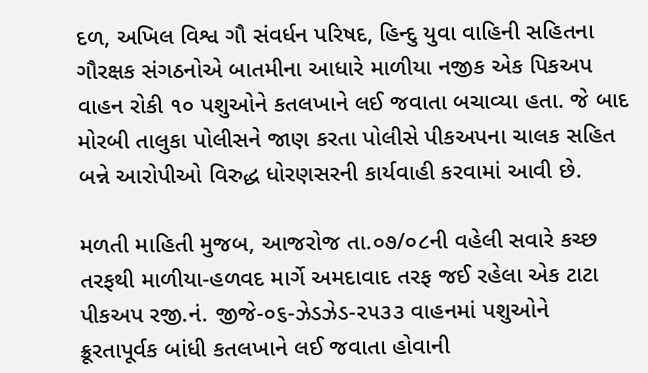દળ, અખિલ વિશ્વ ગૌ સંવર્ધન પરિષદ, હિન્દુ યુવા વાહિની સહિતના ગૌરક્ષક સંગઠનોએ બાતમીના આધારે માળીયા નજીક એક પિકઅપ વાહન રોકી ૧૦ પશુઓને કતલખાને લઈ જવાતા બચાવ્યા હતા. જે બાદ મોરબી તાલુકા પોલીસને જાણ કરતા પોલીસે પીકઅપના ચાલક સહિત બન્ને આરોપીઓ વિરુદ્ધ ધોરણસરની કાર્યવાહી કરવામાં આવી છે.

મળતી માહિતી મુજબ, આજરોજ તા.૦૭/૦૮ની વહેલી સવારે કચ્છ તરફથી માળીયા-હળવદ માર્ગે અમદાવાદ તરફ જઈ રહેલા એક ટાટા પીકઅપ રજી.નં. જીજે-૦૬-ઝેડઝેડ-૨૫૩૩ વાહનમાં પશુઓને ક્રૂરતાપૂર્વક બાંધી કતલખાને લઈ જવાતા હોવાની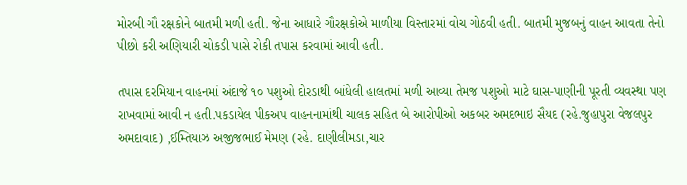મોરબી ગૌ રક્ષકોને બાતમી મળી હતી. જેના આધારે ગૌરક્ષકોએ માળીયા વિસ્તારમાં વોચ ગોઠવી હતી. બાતમી મુજબનું વાહન આવતા તેનો પીછો કરી અણિયારી ચોકડી પાસે રોકી તપાસ કરવામાં આવી હતી.

તપાસ દરમિયાન વાહનમાં અંદાજે ૧૦ પશુઓ દોરડાથી બાંધેલી હાલતમાં મળી આવ્યા તેમજ પશુઓ માટે ઘાસ-પાણીની પૂરતી વ્યવસ્થા પણ રાખવામાં આવી ન હતી.પકડાયેલ પીકઅપ વાહનનામાંથી ચાલક સહિત બે આરોપીઓ અકબર અમદભાઇ સૈયદ (રહે.જુહાપુરા વેજલપુર અમદાવાદ) ,ઈમ્તિયાઝ અજીજભાઈ મેમણ (રહે. દાણીલીમડા,ચાર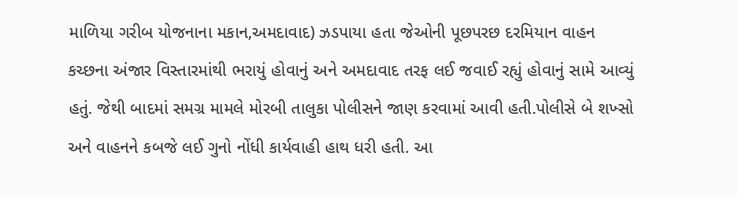માળિયા ગરીબ યોજનાના મકાન,અમદાવાદ) ઝડપાયા હતા જેઓની પૂછપરછ દરમિયાન વાહન કચ્છના અંજાર વિસ્તારમાંથી ભરાયું હોવાનું અને અમદાવાદ તરફ લઈ જવાઈ રહ્યું હોવાનું સામે આવ્યું હતું. જેથી બાદમાં સમગ્ર મામલે મોરબી તાલુકા પોલીસને જાણ કરવામાં આવી હતી.પોલીસે બે શખ્સો અને વાહનને કબજે લઈ ગુનો નોંધી કાર્યવાહી હાથ ધરી હતી. આ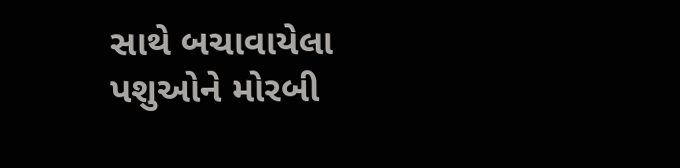સાથે બચાવાયેલા પશુઓને મોરબી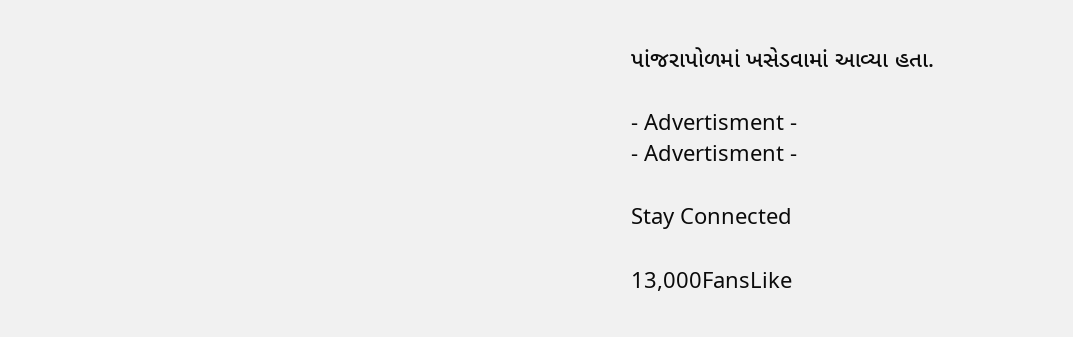પાંજરાપોળમાં ખસેડવામાં આવ્યા હતા.

- Advertisment -
- Advertisment -

Stay Connected

13,000FansLike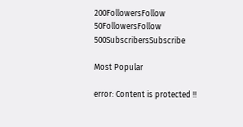200FollowersFollow
50FollowersFollow
500SubscribersSubscribe

Most Popular

error: Content is protected !!